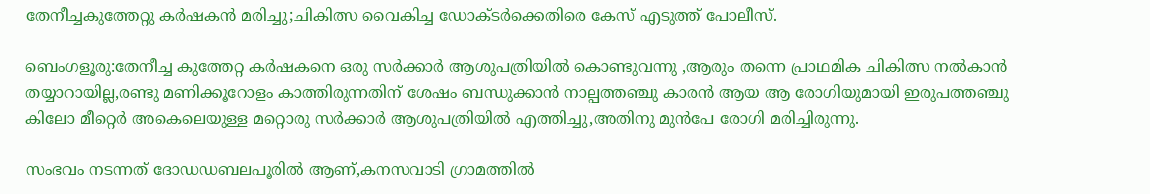തേനീച്ചകുത്തേറ്റു കര്‍ഷകന്‍ മരിച്ചു;ചികിത്സ വൈകിച്ച ഡോക്ടര്‍ക്കെതിരെ കേസ് എടുത്ത് പോലീസ്.

ബെംഗളൂരു:തേനീച്ച കുത്തേറ്റ കര്‍ഷകനെ ഒരു സര്‍ക്കാര്‍ ആശുപത്രിയില്‍ കൊണ്ടുവന്നു ,ആരും തന്നെ പ്രാഥമിക ചികിത്സ നല്‍കാന്‍ തയ്യാറായില്ല,രണ്ടു മണിക്കൂറോളം കാത്തിരുന്നതിന് ശേഷം ബന്ധുക്കാന്‍ നാല്പത്തഞ്ചു കാരന്‍ ആയ ആ രോഗിയുമായി ഇരുപത്തഞ്ചു കിലോ മീറ്റെര്‍ അകെലെയുള്ള മറ്റൊരു സര്‍ക്കാര്‍ ആശുപത്രിയില്‍ എത്തിച്ചു,അതിനു മുന്‍പേ രോഗി മരിച്ചിരുന്നു.

സംഭവം നടന്നത് ദോഡഡബലപൂരില്‍ ആണ്,കനസവാടി ഗ്രാമത്തില്‍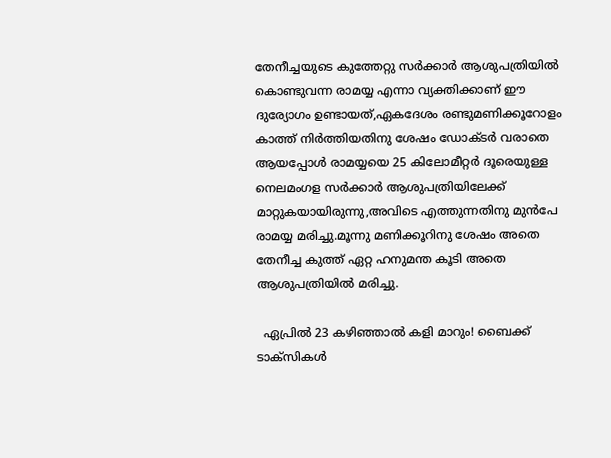തേനീച്ചയുടെ കുത്തേറ്റു സര്‍ക്കാര്‍ ആശുപത്രിയില്‍ കൊണ്ടുവന്ന രാമയ്യ എന്നാ വ്യക്തിക്കാണ് ഈ ദുര്യോഗം ഉണ്ടായത്,ഏകദേശം രണ്ടുമണിക്കൂറോളം കാത്ത് നിര്‍ത്തിയതിനു ശേഷം ഡോക്ടര്‍ വരാതെ ആയപ്പോള്‍ രാമയ്യയെ 25 കിലോമീറ്റര്‍ ദൂരെയുള്ള നെലമംഗള സര്‍ക്കാര്‍ ആശുപത്രിയിലേക്ക് മാറ്റുകയായിരുന്നു,അവിടെ എത്തുന്നതിനു മുന്‍പേ രാമയ്യ മരിച്ചു.മൂന്നു മണിക്കൂറിനു ശേഷം അതെ തേനീച്ച കുത്ത് ഏറ്റ ഹനുമന്ത കൂടി അതെ ആശുപത്രിയില്‍ മരിച്ചു.

  ഏപ്രിൽ 23 കഴിഞ്ഞാൽ കളി മാറും! ബൈക്ക് ടാക്സികൾ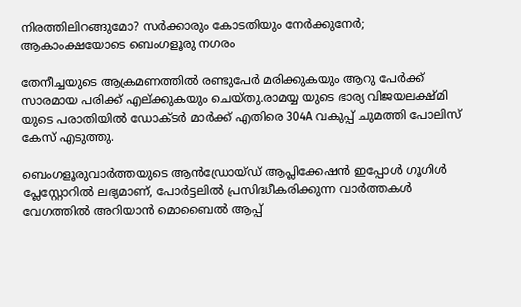നിരത്തിലിറങ്ങുമോ? സർക്കാരും കോടതിയും നേർക്കുനേർ; ആകാംക്ഷയോടെ ബെംഗളൂരു നഗരം

തേനീച്ചയുടെ ആക്രമണത്തില്‍ രണ്ടുപേര്‍ മരിക്കുകയും ആറു പേര്‍ക്ക് സാരമായ പരിക്ക് എല്ക്കുകയും ചെയ്തു.രാമയ്യ യുടെ ഭാര്യ വിജയലക്ഷ്മി യുടെ പരാതിയില്‍ ഡോക്ടര്‍ മാര്‍ക്ക് എതിരെ 304A വകുപ്പ് ചുമത്തി പോലിസ് കേസ് എടുത്തു.

ബെംഗളൂരുവാർത്തയുടെ ആൻഡ്രോയ്ഡ് ആപ്ലിക്കേഷൻ ഇപ്പോൾ ഗൂഗിൾ പ്ലേസ്റ്റോറിൽ ലഭ്യമാണ്, പോർട്ടലിൽ പ്രസിദ്ധീകരിക്കുന്ന വാർത്തകൾ വേഗത്തിൽ അറിയാൻ മൊബൈൽ ആപ്പ്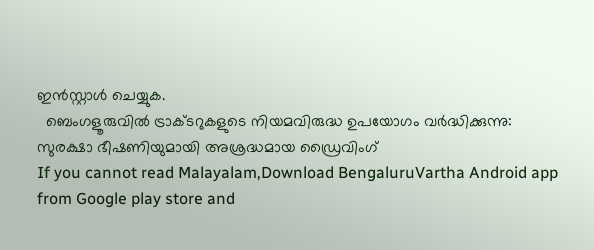ഇൻസ്റ്റാൾ ചെയ്യുക.
  ബെംഗളൂരുവിൽ ട്രാക്ടറുകളുടെ നിയമവിരുദ്ധ ഉപയോഗം വർദ്ധിക്കുന്നു: സുരക്ഷാ ഭീഷണിയുമായി അശ്രദ്ധമായ ഡ്രൈവിംഗ്
If you cannot read Malayalam,Download BengaluruVartha Android app from Google play store and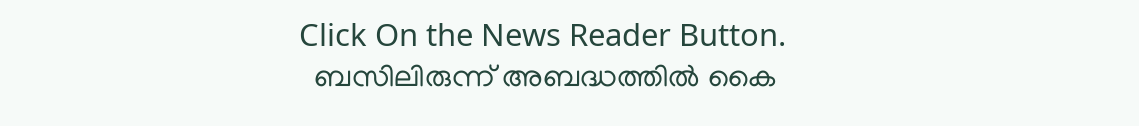Click On the News Reader Button.
  ബസിലിരുന്ന് അബദ്ധത്തിൽ കൈ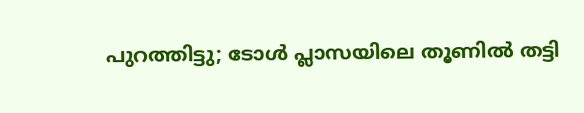പുറത്തിട്ടു; ടോൾ പ്ലാസയിലെ തൂണിൽ തട്ടി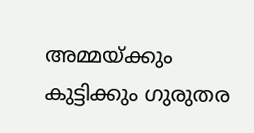അമ്മയ്ക്കും കുട്ടിക്കും ഗുരുതര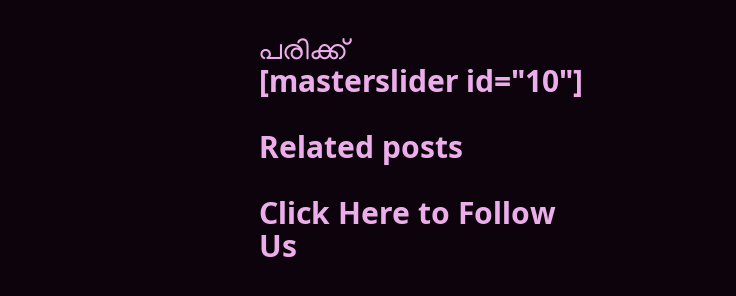പരിക്ക്
[masterslider id="10"]

Related posts

Click Here to Follow Us